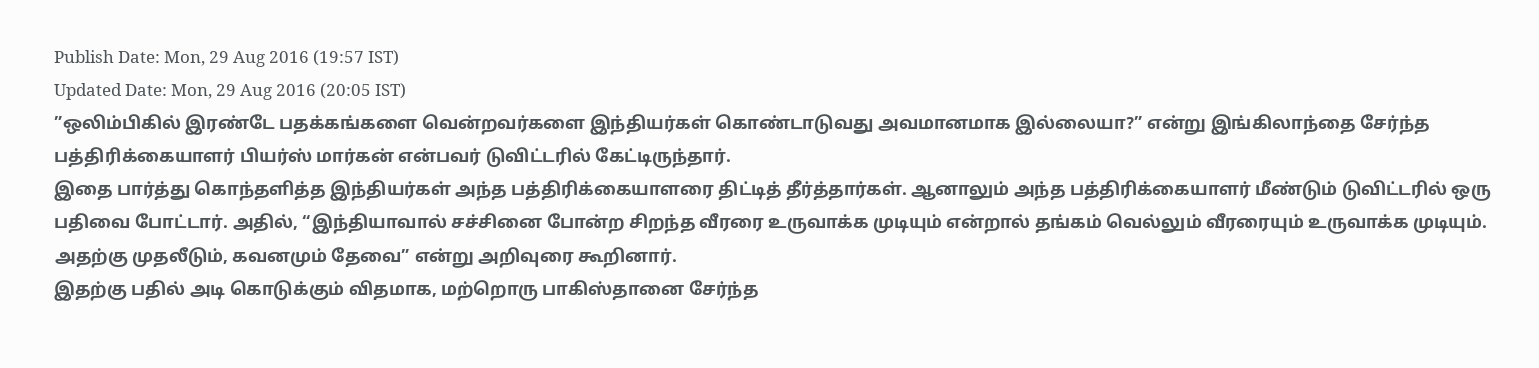Publish Date: Mon, 29 Aug 2016 (19:57 IST)
Updated Date: Mon, 29 Aug 2016 (20:05 IST)
”ஒலிம்பிகில் இரண்டே பதக்கங்களை வென்றவர்களை இந்தியர்கள் கொண்டாடுவது அவமானமாக இல்லையா?” என்று இங்கிலாந்தை சேர்ந்த பத்திரிக்கையாளர் பியர்ஸ் மார்கன் என்பவர் டுவிட்டரில் கேட்டிருந்தார்.
இதை பார்த்து கொந்தளித்த இந்தியர்கள் அந்த பத்திரிக்கையாளரை திட்டித் தீர்த்தார்கள். ஆனாலும் அந்த பத்திரிக்கையாளர் மீண்டும் டுவிட்டரில் ஒரு பதிவை போட்டார். அதில், “இந்தியாவால் சச்சினை போன்ற சிறந்த வீரரை உருவாக்க முடியும் என்றால் தங்கம் வெல்லும் வீரரையும் உருவாக்க முடியும். அதற்கு முதலீடும், கவனமும் தேவை” என்று அறிவுரை கூறினார்.
இதற்கு பதில் அடி கொடுக்கும் விதமாக, மற்றொரு பாகிஸ்தானை சேர்ந்த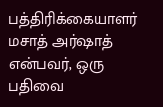பத்திரிக்கையாளர் மசாத் அர்ஷாத் என்பவர், ஒரு பதிவை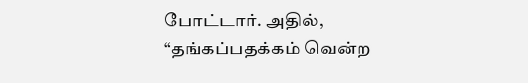போட்டார். அதில், “தங்கப்பதக்கம் வென்ற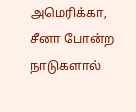அமெரிக்கா, சீனா போன்ற நாடுகளால்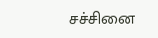சச்சினை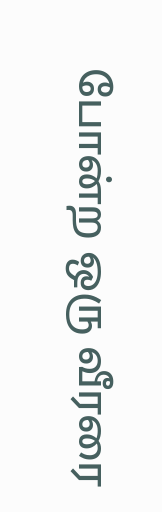போன்ற ஒரு வீரரை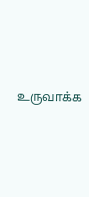உருவாக்க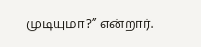முடியுமா?” என்றார்.